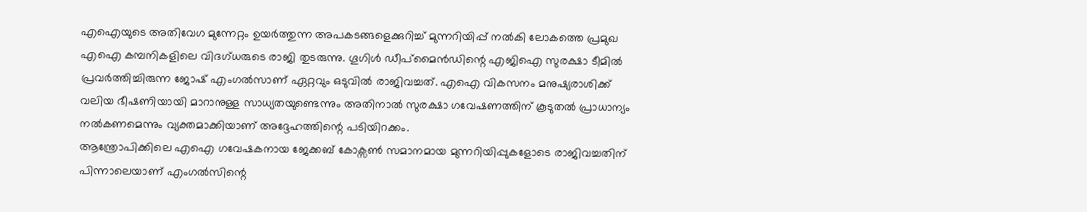എഐയുടെ അതിവേഗ മുന്നേറ്റം ഉയർത്തുന്ന അപകടങ്ങളെക്കുറിച്ച് മുന്നറിയിപ്പ് നൽകി ലോകത്തെ പ്രമുഖ എഐ കമ്പനികളിലെ വിദഗ്ധരുടെ രാജി തുടരുന്നു. ഗൂഗിൾ ഡീപ്മൈൻഡിന്റെ എജിഐ സുരക്ഷാ ടീമിൽ പ്രവർത്തിച്ചിരുന്ന ജോഷ് എംഗൽസാണ് ഏറ്റവും ഒടുവിൽ രാജിവച്ചത്. എഐ വികസനം മനുഷ്യരാശിക്ക് വലിയ ഭീഷണിയായി മാറാനുള്ള സാധ്യതയുണ്ടെന്നും അതിനാൽ സുരക്ഷാ ഗവേഷണത്തിന് കൂടുതൽ പ്രാധാന്യം നൽകണമെന്നും വ്യക്തമാക്കിയാണ് അദ്ദേഹത്തിന്റെ പടിയിറക്കം.
ആന്ത്രോപിക്കിലെ എഐ ഗവേഷകനായ ജേക്കബ് കോക്സൺ സമാനമായ മുന്നറിയിപ്പുകളോടെ രാജിവച്ചതിന് പിന്നാലെയാണ് എംഗൽസിന്റെ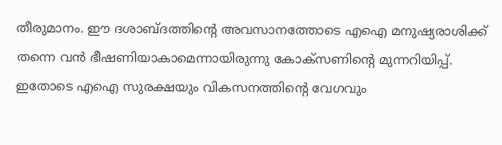തീരുമാനം. ഈ ദശാബ്ദത്തിന്റെ അവസാനത്തോടെ എഐ മനുഷ്യരാശിക്ക് തന്നെ വൻ ഭീഷണിയാകാമെന്നായിരുന്നു കോക്സണിന്റെ മുന്നറിയിപ്പ്. ഇതോടെ എഐ സുരക്ഷയും വികസനത്തിന്റെ വേഗവും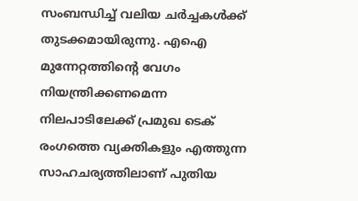സംബന്ധിച്ച് വലിയ ചർച്ചകൾക്ക് തുടക്കമായിരുന്നു. എഐ മുന്നേറ്റത്തിന്റെ വേഗം നിയന്ത്രിക്കണമെന്ന നിലപാടിലേക്ക് പ്രമുഖ ടെക് രംഗത്തെ വ്യക്തികളും എത്തുന്ന സാഹചര്യത്തിലാണ് പുതിയ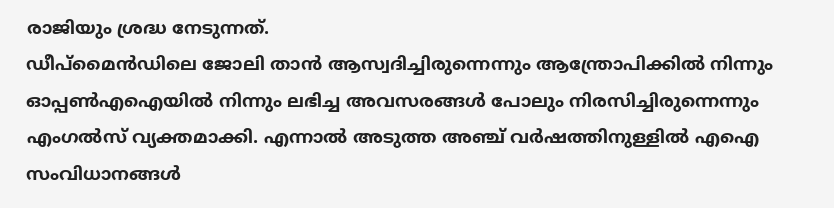രാജിയും ശ്രദ്ധ നേടുന്നത്.
ഡീപ്മൈൻഡിലെ ജോലി താൻ ആസ്വദിച്ചിരുന്നെന്നും ആന്ത്രോപിക്കിൽ നിന്നും ഓപ്പൺഎഐയിൽ നിന്നും ലഭിച്ച അവസരങ്ങൾ പോലും നിരസിച്ചിരുന്നെന്നും എംഗൽസ് വ്യക്തമാക്കി. എന്നാൽ അടുത്ത അഞ്ച് വർഷത്തിനുള്ളിൽ എഐ സംവിധാനങ്ങൾ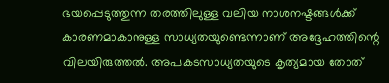ഭയപ്പെടുത്തുന്ന തരത്തിലുള്ള വലിയ നാശനഷ്ടങ്ങൾക്ക് കാരണമാകാനുള്ള സാധ്യതയുണ്ടെന്നാണ് അദ്ദേഹത്തിന്റെ വിലയിരുത്തൽ. അപകടസാധ്യതയുടെ കൃത്യമായ തോത്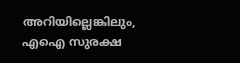അറിയില്ലെങ്കിലും, എഐ സുരക്ഷ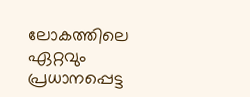ലോകത്തിലെ ഏറ്റവും പ്രധാനപ്പെട്ട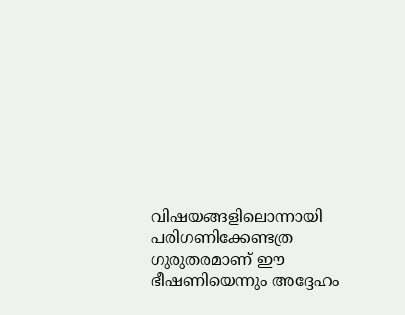വിഷയങ്ങളിലൊന്നായി പരിഗണിക്കേണ്ടത്ര ഗുരുതരമാണ് ഈ ഭീഷണിയെന്നും അദ്ദേഹം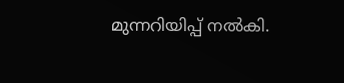മുന്നറിയിപ്പ് നൽകി.